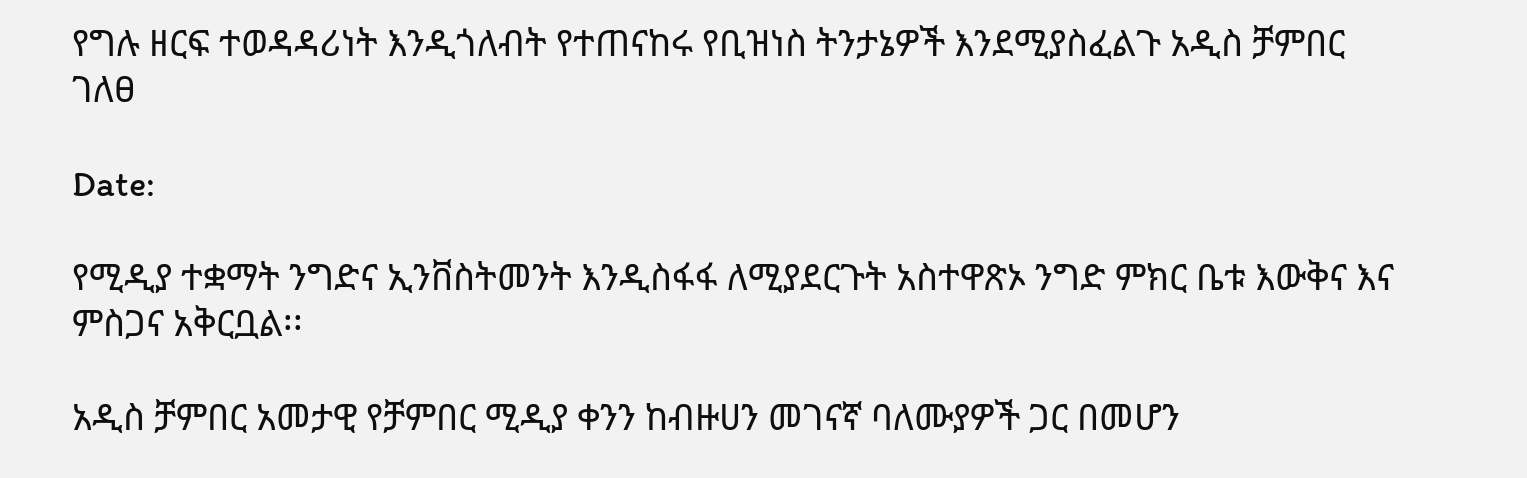የግሉ ዘርፍ ተወዳዳሪነት እንዲጎለብት የተጠናከሩ የቢዝነስ ትንታኔዎች እንደሚያስፈልጉ አዲስ ቻምበር ገለፀ

Date:

የሚዲያ ተቋማት ንግድና ኢንቨስትመንት እንዲስፋፋ ለሚያደርጉት አስተዋጽኦ ንግድ ምክር ቤቱ እውቅና እና ምስጋና አቅርቧል፡፡

አዲስ ቻምበር አመታዊ የቻምበር ሚዲያ ቀንን ከብዙሀን መገናኛ ባለሙያዎች ጋር በመሆን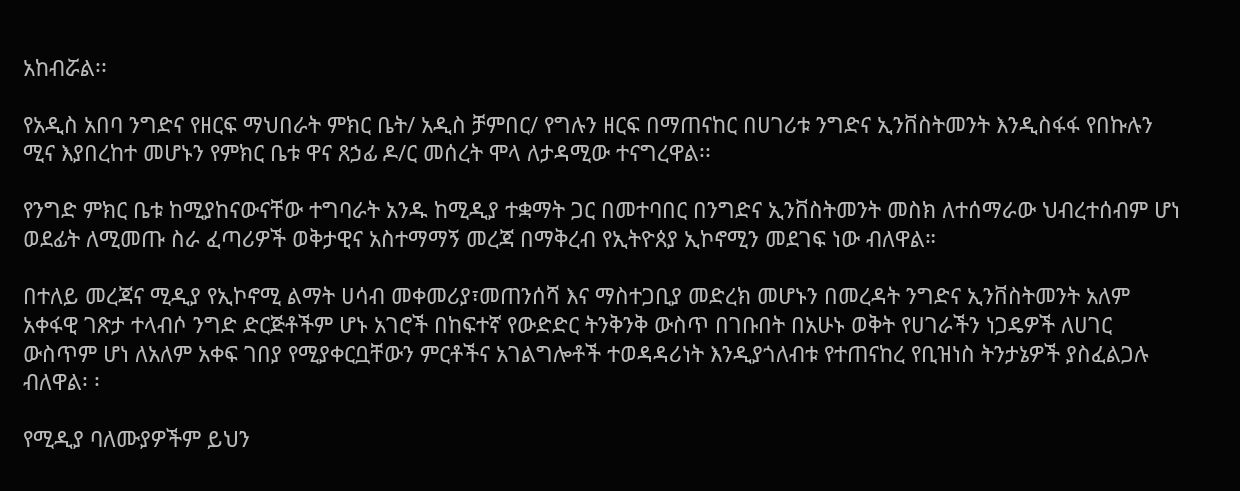አከብሯል፡፡

የአዲስ አበባ ንግድና የዘርፍ ማህበራት ምክር ቤት/ አዲስ ቻምበር/ የግሉን ዘርፍ በማጠናከር በሀገሪቱ ንግድና ኢንቨስትመንት እንዲስፋፋ የበኩሉን ሚና እያበረከተ መሆኑን የምክር ቤቱ ዋና ጸኃፊ ዶ/ር መሰረት ሞላ ለታዳሚው ተናግረዋል፡፡

የንግድ ምክር ቤቱ ከሚያከናውናቸው ተግባራት አንዱ ከሚዲያ ተቋማት ጋር በመተባበር በንግድና ኢንቨስትመንት መስክ ለተሰማራው ህብረተሰብም ሆነ ወደፊት ለሚመጡ ስራ ፈጣሪዎች ወቅታዊና አስተማማኝ መረጃ በማቅረብ የኢትዮጰያ ኢኮኖሚን መደገፍ ነው ብለዋል።

በተለይ መረጃና ሚዲያ የኢኮኖሚ ልማት ሀሳብ መቀመሪያ፣መጠንሰሻ እና ማስተጋቢያ መድረክ መሆኑን በመረዳት ንግድና ኢንቨስትመንት አለም አቀፋዊ ገጽታ ተላብሶ ንግድ ድርጅቶችም ሆኑ አገሮች በከፍተኛ የውድድር ትንቅንቅ ውስጥ በገቡበት በአሁኑ ወቅት የሀገራችን ነጋዴዎች ለሀገር ውስጥም ሆነ ለአለም አቀፍ ገበያ የሚያቀርቧቸውን ምርቶችና አገልግሎቶች ተወዳዳሪነት እንዲያጎለብቱ የተጠናከረ የቢዝነስ ትንታኔዎች ያስፈልጋሉ ብለዋል፡ ፡

የሚዲያ ባለሙያዎችም ይህን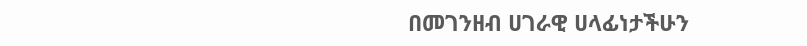በመገንዘብ ሀገራዊ ሀላፊነታችሁን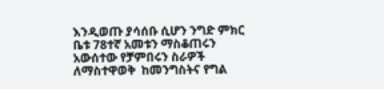እንዲወጡ ያሳሰቡ ሲሆን ንግድ ምክር ቤቱ 78ተኛ አመቱን ማስቆጠሩን አውሰተው የቻምበሩን ስራዎች ለማስተዋወቅ  ከመንግስትና የግል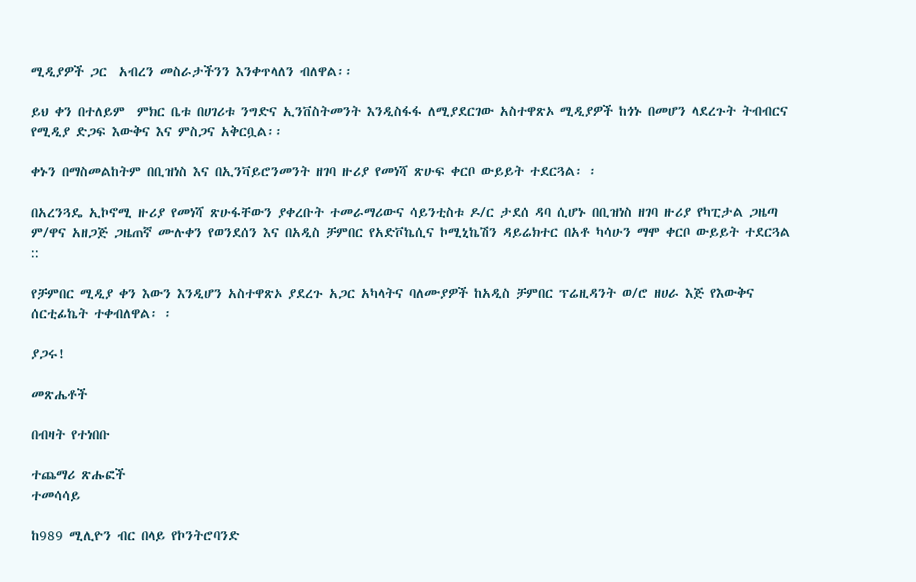ሚዲያዎች ጋር  አብረን መስራታችንን እንቀጥላለን ብለዋል፡፡

ይህ ቀን በተለይም  ምክር ቤቱ በሀገሪቱ ንግድና ኢንቨስትመንት እንዲስፋፋ ለሚያደርገው አስተዋጽኦ ሚዲያዎች ከጎኑ በመሆን ላደረጉት ትብብርና የሚዲያ ድጋፍ እውቅና እና ምስጋና አቅርቧል፡፡

ቀኑን በማስመልከትም በቢዝነስ እና በኢንቫይሮንመንት ዘገባ ዙሪያ የመነሻ ጽሁፍ ቀርቦ ውይይት ተደርጓል፡ ፡

በአረንጓዴ ኢኮኖሚ ዙሪያ የመነሻ ጽሁፋቸውን ያቀረቡት ተመራማሪውና ሳይንቲስቱ ዶ/ር ታደሰ ዳባ ሲሆኑ በቢዝነስ ዘገባ ዙሪያ የካፒታል ጋዜጣ ም/ዋና አዘጋጅ ጋዜጠኛ ሙሉቀን የወንደሰን እና በአዲስ ቻምበር የአድቮኬሲና ኮሚኒኬሽን ዳይሬክተር በአቶ ካሳሁን ማሞ ቀርቦ ውይይት ተደርጓል  ::

የቻምበር ሚዲያ ቀን እውን እንዲሆን አስተዋጽኦ ያደረጉ አጋር አካላትና ባለሙያዎች ከአዲስ ቻምበር ፕሬዚዳንት ወ/ሮ ዘሀራ እጅ የእውቅና ሰርቲፊኬት ተቀብለዋል፡ ፡

ያጋሩ!

መጽሔቶች

በብዛት የተነበቡ

ተጨማሪ ጽሑፎች
ተመሳሳይ

ከ989 ሚሊዮን ብር በላይ የኮንትሮባንድ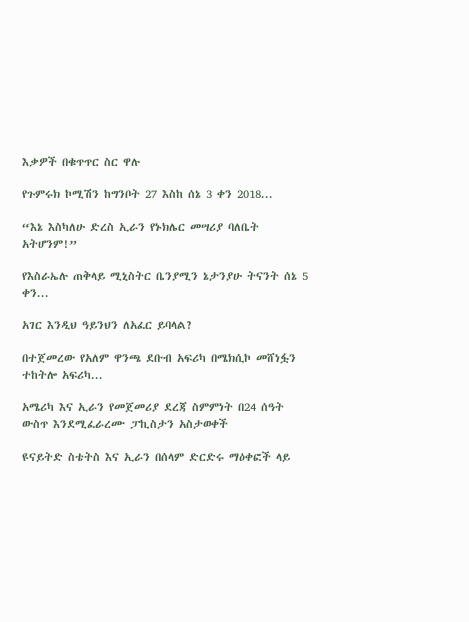እቃዎች በቁጥጥር ስር ዋሉ

የጉምሩክ ኮሚሽን ከግንቦት 27 እስከ ሰኔ 3 ቀን 2018...

“እኔ እስካለሁ ድረስ ኢራን የኑክሌር መሣሪያ ባለቤት አትሆንም!”

የእስራኤሉ ጠቅላይ ሚኒስትር ቤንያሚን ኔታንያሁ ትናንት ሰኔ 5 ቀን...

አገር እንዲህ ዓይንህን ለአፈር ይባላል?

በተጀመረው የአለም ዋንጫ ደቡብ አፍሪካ በሜክሲኮ መሸነፏን ተከትሎ አፍሪካ...

አሜሪካ እና ኢራን የመጀመሪያ ደረጃ ስምምነት በ24 ሰዓት ውስጥ እንደሚፈራረሙ ፓኪስታን አስታወቀች

ዩናይትድ ስቴትስ እና ኢራን በሰላም ድርድሩ ማዕቀፎች ላይ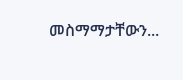መስማማታቸውን...